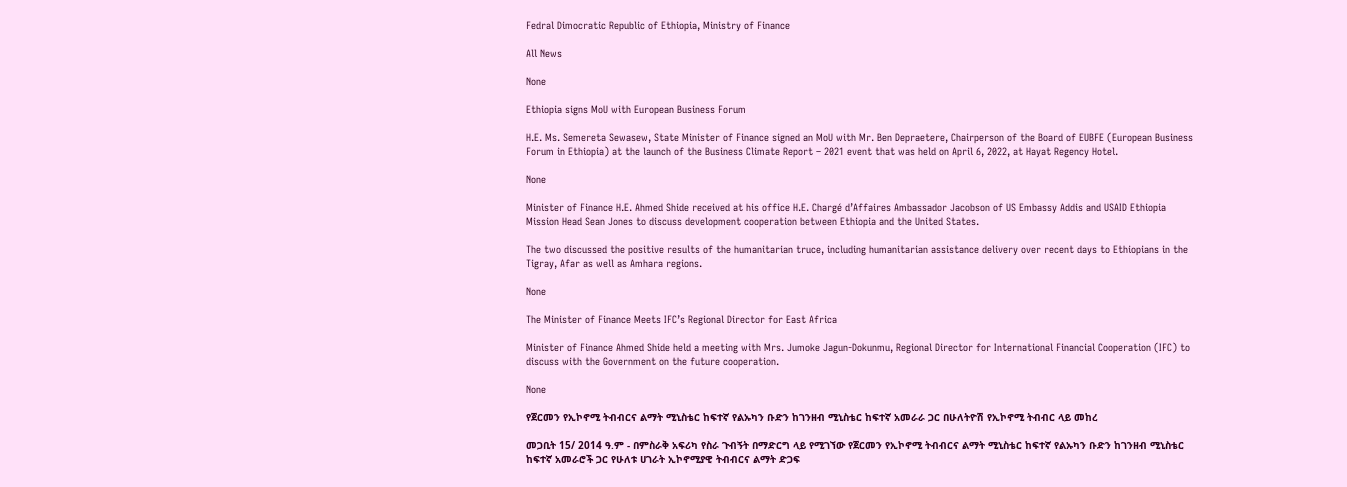Fedral Dimocratic Republic of Ethiopia, Ministry of Finance

All News

None

Ethiopia signs MoU with European Business Forum

H.E. Ms. Semereta Sewasew, State Minister of Finance signed an MoU with Mr. Ben Depraetere, Chairperson of the Board of EUBFE (European Business Forum in Ethiopia) at the launch of the Business Climate Report – 2021 event that was held on April 6, 2022, at Hayat Regency Hotel.

None

Minister of Finance H.E. Ahmed Shide received at his office H.E. Chargé d’Affaires Ambassador Jacobson of US Embassy Addis and USAID Ethiopia Mission Head Sean Jones to discuss development cooperation between Ethiopia and the United States.

The two discussed the positive results of the humanitarian truce, including humanitarian assistance delivery over recent days to Ethiopians in the Tigray, Afar as well as Amhara regions.

None

The Minister of Finance Meets IFC’s Regional Director for East Africa

Minister of Finance Ahmed Shide held a meeting with Mrs. Jumoke Jagun-Dokunmu, Regional Director for International Financial Cooperation (IFC) to discuss with the Government on the future cooperation.

None

የጀርመን የኢኮኖሚ ትብብርና ልማት ሚኒስቴር ከፍተኛ የልኡካን ቡድን ከገንዘብ ሚኒስቴር ከፍተኛ አመራራ ጋር በሁለትዮሽ የኢኮኖሚ ትብብር ላይ መከረ

መጋቢት 15/ 2014 ዓ.ም - በምስራቅ አፍሪካ የስራ ጉብኝት በማድርግ ላይ የሚገኘው የጀርመን የኢኮኖሚ ትብብርና ልማት ሚኒስቴር ከፍተኛ የልኡካን ቡድን ከገንዘብ ሚኒስቴር ከፍተኛ አመራሮች ጋር የሁለቱ ሀገራት ኢኮኖሚያዊ ትብብርና ልማት ድጋፍ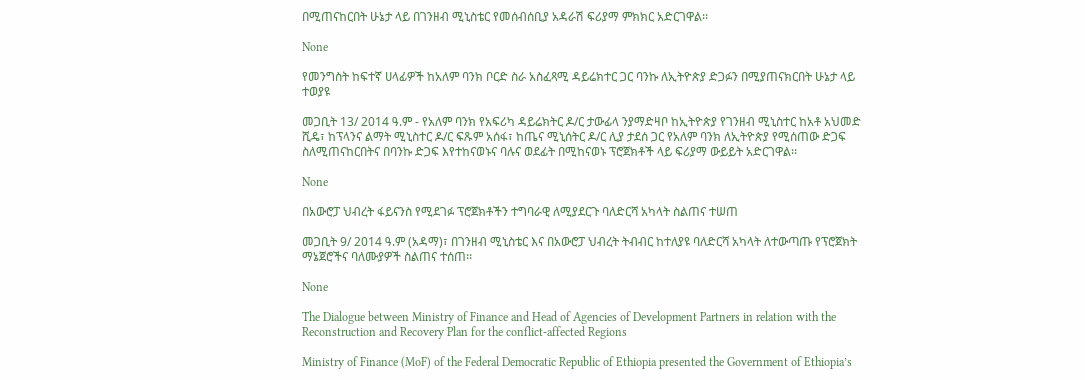በሚጠናከርበት ሁኔታ ላይ በገንዘብ ሚኒስቴር የመሰብሰቢያ አዳራሽ ፍሪያማ ምክክር አድርገዋል፡፡

None

የመንግስት ከፍተኛ ሀላፊዎች ከአለም ባንክ ቦርድ ስራ አስፈጻሚ ዳይሬክተር ጋር ባንኩ ለኢትዮጵያ ድጋፉን በሚያጠናክርበት ሁኔታ ላይ ተወያዩ

መጋቢት 13/ 2014 ዓ.ም - የአለም ባንክ የአፍሪካ ዳይሬክትር ዶ/ር ታውፊላ ንያማድዛቦ ከኢትዮጵያ የገንዘብ ሚኒስተር ከአቶ አህመድ ሺዴ፣ ከፕላንና ልማት ሚኒስተር ዶ/ር ፍጹም አሰፋ፣ ከጤና ሚኒሰትር ዶ/ር ሊያ ታደሰ ጋር የአለም ባንክ ለኢትዮጵያ የሚሰጠው ድጋፍ ስለሚጠናከርበትና በባንኩ ድጋፍ እየተከናወኑና ባሉና ወደፊት በሚከናወኑ ፕሮጀክቶች ላይ ፍሪያማ ውይይት አድርገዋል፡፡

None

በአውሮፓ ህብረት ፋይናንስ የሚደገፉ ፕሮጀክቶችን ተግባራዊ ለሚያደርጉ ባለድርሻ አካላት ስልጠና ተሠጠ

መጋቢት 9/ 2014 ዓ.ም (አዳማ)፣ በገንዘብ ሚኒስቴር እና በአውሮፓ ህብረት ትብብር ከተለያዩ ባለድርሻ አካላት ለተውጣጡ የፕሮጀክት ማኔጀሮችና ባለሙያዎች ስልጠና ተሰጠ፡፡

None

The Dialogue between Ministry of Finance and Head of Agencies of Development Partners in relation with the Reconstruction and Recovery Plan for the conflict-affected Regions

Ministry of Finance (MoF) of the Federal Democratic Republic of Ethiopia presented the Government of Ethiopia’s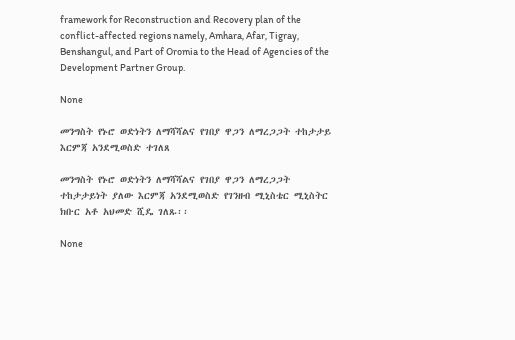framework for Reconstruction and Recovery plan of the conflict-affected regions namely, Amhara, Afar, Tigray, Benshangul, and Part of Oromia to the Head of Agencies of the Development Partner Group.

None

መንግስት የኑሮ ወድነትን ለማሻሻልና የገበያ ዋጋን ለማረጋጋት ተከታታይ እርምጃ አንደሚወስድ ተገለጸ

መንግስት የኑሮ ወድነትን ለማሻሻልና የገበያ ዋጋን ለማረጋጋት ተከታታይነት ያለው እርምጃ አንደሚወስድ የገንዘብ ሚኒስቴር ሚኒስትር ክቡር አቶ አህመድ ሺዴ ገለጹ፡፡

None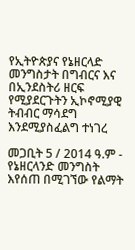የኢትዮጵያና የኔዘርላድ መንግስታት በግብርና እና በኢንደስትሪ ዘርፍ የሚያደርጉትን ኢኮኖሚያዊ ትብብር ማሳደግ እንደሚያስፈልግ ተነገረ

መጋቢት 5 / 2014 ዓ.ም - የኔዘርላንድ መንግስት እየሰጠ በሚገኘው የልማት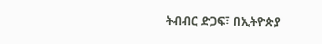ትብብር ድጋፍ፣ በኢትዮጵያ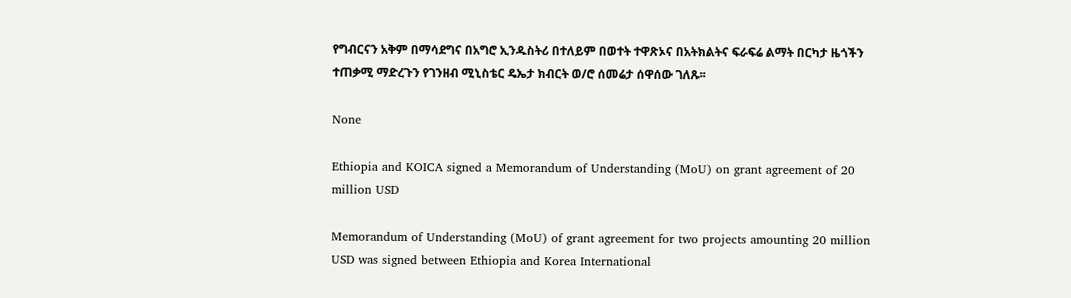የግብርናን አቅም በማሳደግና በአግሮ ኢንዱስትሪ በተለይም በወተት ተዋጽኦና በአትክልትና ፍራፍሬ ልማት በርካታ ዜጎችን ተጠቃሚ ማድረጉን የገንዘብ ሚኒስቴር ዴኤታ ክብርት ወ/ሮ ሰመሬታ ሰዋሰው ገለጹ፡፡

None

Ethiopia and KOICA signed a Memorandum of Understanding (MoU) on grant agreement of 20 million USD

Memorandum of Understanding (MoU) of grant agreement for two projects amounting 20 million USD was signed between Ethiopia and Korea International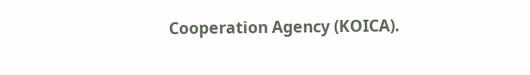Cooperation Agency (KOICA).